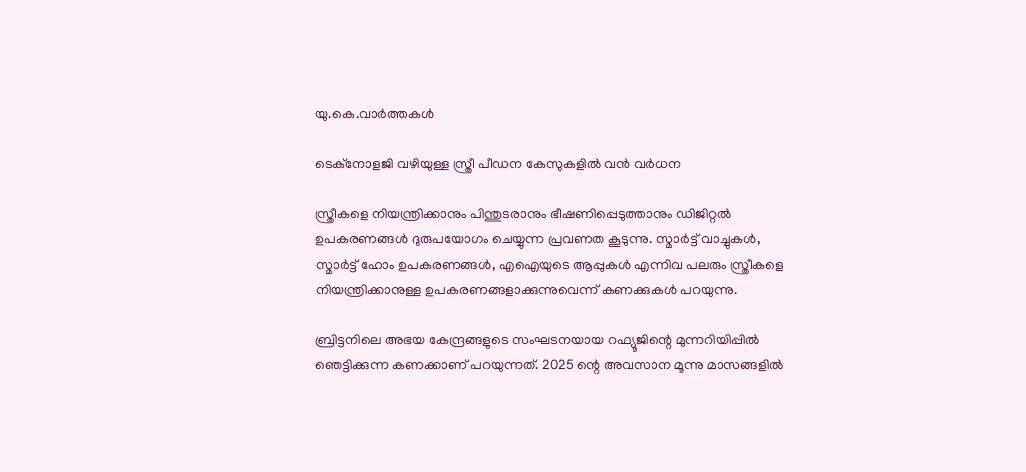യു.കെ.വാര്‍ത്തകള്‍

ടെക്‌നോളജി വഴിയുള്ള സ്ത്രീ പീഡന കേസുകളില്‍ വന്‍ വര്‍ധന

സ്ത്രീകളെ നിയന്ത്രിക്കാനും പിന്തുടരാനും ഭീഷണിപ്പെടുത്താനും ഡിജിറ്റല്‍ ഉപകരണങ്ങള്‍ ദുരുപയോഗം ചെയ്യുന്ന പ്രവണത കൂടുന്നു. സ്മാര്‍ട്ട് വാച്ചുകള്‍, സ്മാര്‍ട്ട് ഹോം ഉപകരണങ്ങള്‍, എഐയുടെ ആപ്പുകള്‍ എന്നിവ പലരും സ്ത്രീകളെ നിയന്ത്രിക്കാനുള്ള ഉപകരണങ്ങളാക്കുന്നുവെന്ന് കണക്കുകള്‍ പറയുന്നു.

ബ്രിട്ടനിലെ അഭയ കേന്ദ്രങ്ങളുടെ സംഘടനയായ റഫ്യൂജിന്റെ മുന്നറിയിപ്പില്‍ ഞെട്ടിക്കുന്ന കണക്കാണ് പറയുന്നത്. 2025 ന്റെ അവസാന മൂന്നു മാസങ്ങളില്‍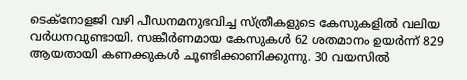ടെക്‌നോളജി വഴി പീഡനമനുഭവിച്ച സ്ത്രീകളുടെ കേസുകളില്‍ വലിയ വര്‍ധനവുണ്ടായി. സങ്കീര്‍ണമായ കേസുകള്‍ 62 ശതമാനം ഉയര്‍ന്ന് 829 ആയതായി കണക്കുകള്‍ ചൂണ്ടിക്കാണിക്കുന്നു. 30 വയസില്‍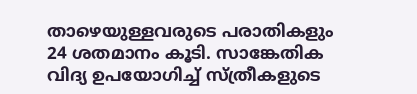താഴെയുള്ളവരുടെ പരാതികളും 24 ശതമാനം കൂടി. സാങ്കേതിക വിദ്യ ഉപയോഗിച്ച് സ്ത്രീകളുടെ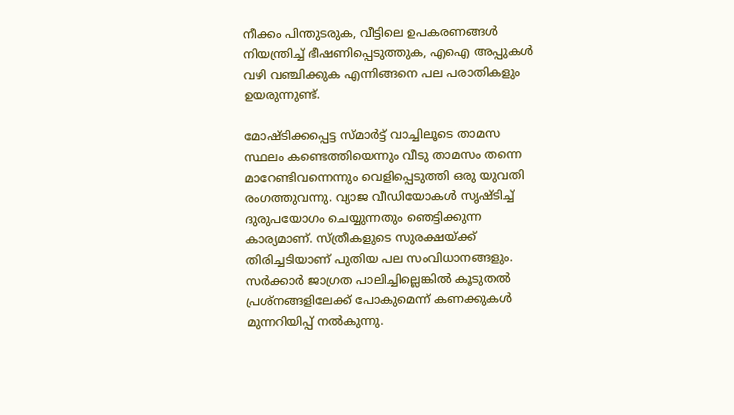നീക്കം പിന്തുടരുക, വീട്ടിലെ ഉപകരണങ്ങള്‍ നിയന്ത്രിച്ച് ഭീഷണിപ്പെടുത്തുക, എഐ അപ്പുകള്‍ വഴി വഞ്ചിക്കുക എന്നിങ്ങനെ പല പരാതികളും ഉയരുന്നുണ്ട്.

മോഷ്ടിക്കപ്പെട്ട സ്മാര്‍ട്ട് വാച്ചിലൂടെ താമസ സ്ഥലം കണ്ടെത്തിയെന്നും വീടു താമസം തന്നെ മാറേണ്ടിവന്നെന്നും വെളിപ്പെടുത്തി ഒരു യുവതി രംഗത്തുവന്നു. വ്യാജ വീഡിയോകള്‍ സൃഷ്ടിച്ച് ദുരുപയോഗം ചെയ്യുന്നതും ഞെട്ടിക്കുന്ന കാര്യമാണ്. സ്ത്രീകളുടെ സുരക്ഷയ്ക്ക് തിരിച്ചടിയാണ് പുതിയ പല സംവിധാനങ്ങളും. സര്‍ക്കാര്‍ ജാഗ്രത പാലിച്ചില്ലെങ്കില്‍ കൂടുതല്‍ പ്രശ്‌നങ്ങളിലേക്ക് പോകുമെന്ന് കണക്കുകള്‍ മുന്നറിയിപ്പ് നല്‍കുന്നു.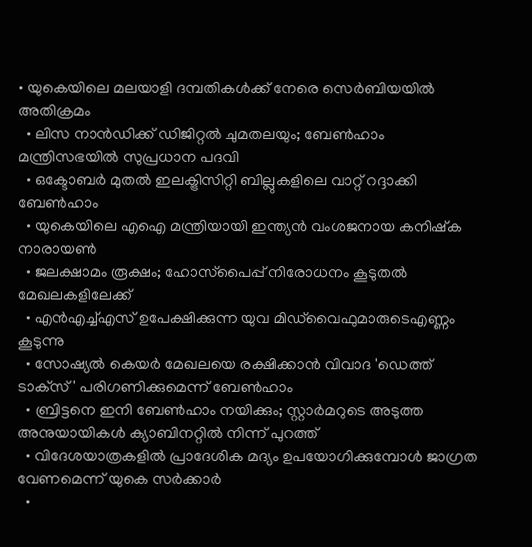• യുകെയിലെ മലയാളി ദമ്പതികള്‍ക്ക് നേരെ സെര്‍ബിയയില്‍ അതിക്രമം
  • ലിസ നാന്‍ഡിക്ക് ഡിജിറ്റല്‍ ചുമതലയും; ബേണ്‍ഹാം മന്ത്രിസഭയില്‍ സുപ്രധാന പദവി
  • ഒക്ടോബര്‍ മുതല്‍ ഇലക്ട്രിസിറ്റി ബില്ലുകളിലെ വാറ്റ് റദ്ദാക്കി ബേണ്‍ഹാം
  • യുകെയിലെ എഐ മന്ത്രിയായി ഇന്ത്യന്‍ വംശജനായ കനിഷ്‌ക നാരായണ്‍
  • ജലക്ഷാമം രൂക്ഷം; ഹോസ്‌പൈപ്പ് നിരോധനം കൂടുതല്‍ മേഖലകളിലേക്ക്
  • എന്‍എച്ച്എസ് ഉപേക്ഷിക്കുന്ന യുവ മിഡ്‌വൈഫുമാരുടെഎണ്ണം കൂടുന്നു
  • സോഷ്യല്‍ കെയര്‍ മേഖലയെ രക്ഷിക്കാന്‍ വിവാദ 'ഡെത്ത് ടാക്‌സ്' പരിഗണിക്കുമെന്ന് ബേണ്‍ഹാം
  • ബ്രിട്ടനെ ഇനി ബേണ്‍ഹാം നയിക്കും; സ്റ്റാര്‍മറുടെ അടുത്ത അനുയായികള്‍ ക്യാബിനറ്റില്‍ നിന്ന് പുറത്ത്
  • വിദേശയാത്രകളില്‍ പ്രാദേശിക മദ്യം ഉപയോഗിക്കുമ്പോള്‍ ജാഗ്രത വേണമെന്ന് യുകെ സര്‍ക്കാര്‍
  •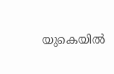യുകെയില്‍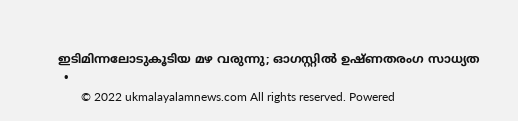ഇടിമിന്നലോടുകൂടിയ മഴ വരുന്നു; ഓഗസ്റ്റില്‍ ഉഷ്ണതരംഗ സാധ്യത
  •
        © 2022 ukmalayalamnews.com All rights reserved. Powered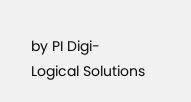by PI Digi-Logical Solutions